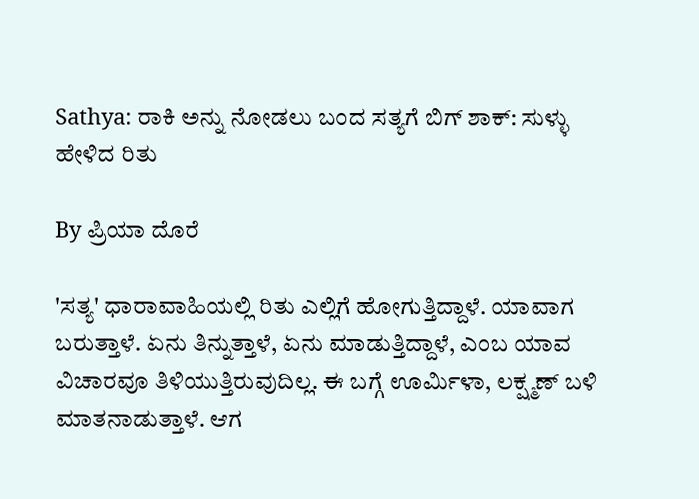Sathya: ರಾಕಿ ಅನ್ನು ನೋಡಲು ಬಂದ ಸತ್ಯಗೆ ಬಿಗ್ ಶಾಕ್: ಸುಳ್ಳು ಹೇಳಿದ ರಿತು

By ಪ್ರಿಯಾ ದೊರೆ

'ಸತ್ಯ' ಧಾರಾವಾಹಿಯಲ್ಲಿ ರಿತು ಎಲ್ಲಿಗೆ ಹೋಗುತ್ತಿದ್ದಾಳೆ. ಯಾವಾಗ ಬರುತ್ತಾಳೆ. ಏನು ತಿನ್ನುತ್ತಾಳೆ, ಏನು ಮಾಡುತ್ತಿದ್ದಾಳೆ, ಎಂಬ ಯಾವ ವಿಚಾರವೂ ತಿಳಿಯುತ್ತಿರುವುದಿಲ್ಲ. ಈ ಬಗ್ಗೆ ಊರ್ಮಿಳಾ, ಲಕ್ಷ್ಮಣ್ ಬಳಿ ಮಾತನಾಡುತ್ತಾಳೆ. ಆಗ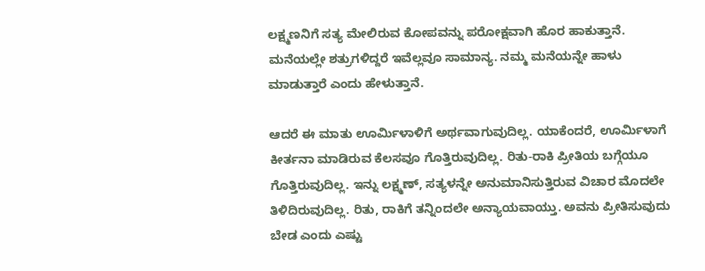ಲಕ್ಷ್ಮಣನಿಗೆ ಸತ್ಯ ಮೇಲಿರುವ ಕೋಪವನ್ನು ಪರೋಕ್ಷವಾಗಿ ಹೊರ ಹಾಕುತ್ತಾನೆ. ಮನೆಯಲ್ಲೇ ಶತ್ರುಗಳಿದ್ದರೆ ಇವೆಲ್ಲವೂ ಸಾಮಾನ್ಯ. ನಮ್ಮ ಮನೆಯನ್ನೇ ಹಾಳು ಮಾಡುತ್ತಾರೆ ಎಂದು ಹೇಳುತ್ತಾನೆ.

ಆದರೆ ಈ ಮಾತು ಊರ್ಮಿಳಾಳಿಗೆ ಅರ್ಥವಾಗುವುದಿಲ್ಲ. ಯಾಕೆಂದರೆ, ಊರ್ಮಿಳಾಗೆ ಕೀರ್ತನಾ ಮಾಡಿರುವ ಕೆಲಸವೂ ಗೊತ್ತಿರುವುದಿಲ್ಲ. ರಿತು-ರಾಕಿ ಪ್ರೀತಿಯ ಬಗ್ಗೆಯೂ ಗೊತ್ತಿರುವುದಿಲ್ಲ. ಇನ್ನು ಲಕ್ಷ್ಮಣ್, ಸತ್ಯಳನ್ನೇ ಅನುಮಾನಿಸುತ್ತಿರುವ ವಿಚಾರ ಮೊದಲೇ ತಿಳಿದಿರುವುದಿಲ್ಲ. ರಿತು, ರಾಕಿಗೆ ತನ್ನಿಂದಲೇ ಅನ್ಯಾಯವಾಯ್ತು. ಅವನು ಪ್ರೀತಿಸುವುದು ಬೇಡ ಎಂದು ಎಷ್ಟು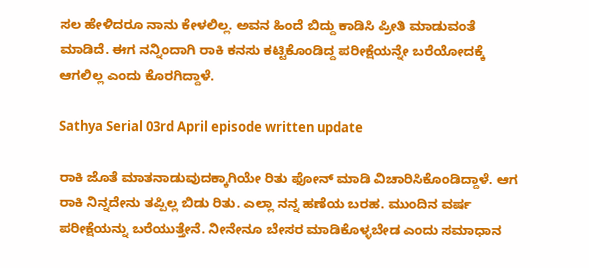ಸಲ ಹೇಳಿದರೂ ನಾನು ಕೇಳಲಿಲ್ಲ. ಅವನ ಹಿಂದೆ ಬಿದ್ದು ಕಾಡಿಸಿ ಪ್ರೀತಿ ಮಾಡುವಂತೆ ಮಾಡಿದೆ. ಈಗ ನನ್ನಿಂದಾಗಿ ರಾಕಿ ಕನಸು ಕಟ್ಟಿಕೊಂಡಿದ್ದ ಪರೀಕ್ಷೆಯನ್ನೇ ಬರೆಯೋದಕ್ಕೆ ಆಗಲಿಲ್ಲ ಎಂದು ಕೊರಗಿದ್ದಾಳೆ.

Sathya Serial 03rd April episode written update

ರಾಕಿ ಜೊತೆ ಮಾತನಾಡುವುದಕ್ಕಾಗಿಯೇ ರಿತು ಫೋನ್ ಮಾಡಿ ವಿಚಾರಿಸಿಕೊಂಡಿದ್ದಾಳೆ. ಆಗ ರಾಕಿ ನಿನ್ನದೇನು ತಪ್ಪಿಲ್ಲ ಬಿಡು ರಿತು. ಎಲ್ಲಾ ನನ್ನ ಹಣೆಯ ಬರಹ. ಮುಂದಿನ ವರ್ಷ ಪರೀಕ್ಷೆಯನ್ನು ಬರೆಯುತ್ತೇನೆ. ನೀನೇನೂ ಬೇಸರ ಮಾಡಿಕೊಳ್ಳಬೇಡ ಎಂದು ಸಮಾಧಾನ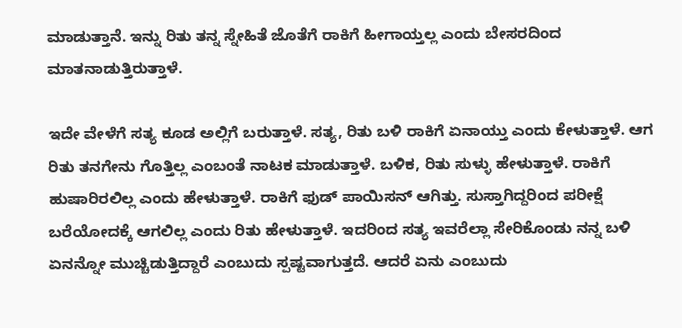ಮಾಡುತ್ತಾನೆ. ಇನ್ನು ರಿತು ತನ್ನ ಸ್ನೇಹಿತೆ ಜೊತೆಗೆ ರಾಕಿಗೆ ಹೀಗಾಯ್ತಲ್ಲ ಎಂದು ಬೇಸರದಿಂದ ಮಾತನಾಡುತ್ತಿರುತ್ತಾಳೆ.

ಇದೇ ವೇಳೆಗೆ ಸತ್ಯ ಕೂಡ ಅಲ್ಲಿಗೆ ಬರುತ್ತಾಳೆ. ಸತ್ಯ, ರಿತು ಬಳಿ ರಾಕಿಗೆ ಏನಾಯ್ತು ಎಂದು ಕೇಳುತ್ತಾಳೆ. ಆಗ ರಿತು ತನಗೇನು ಗೊತ್ತಿಲ್ಲ ಎಂಬಂತೆ ನಾಟಕ ಮಾಡುತ್ತಾಳೆ. ಬಳಿಕ, ರಿತು ಸುಳ್ಳು ಹೇಳುತ್ತಾಳೆ. ರಾಕಿಗೆ ಹುಷಾರಿರಲಿಲ್ಲ ಎಂದು ಹೇಳುತ್ತಾಳೆ. ರಾಕಿಗೆ ಫುಡ್ ಪಾಯಿಸನ್ ಆಗಿತ್ತು. ಸುಸ್ತಾಗಿದ್ದರಿಂದ ಪರೀಕ್ಷೆ ಬರೆಯೋದಕ್ಕೆ ಆಗಲಿಲ್ಲ ಎಂದು ರಿತು ಹೇಳುತ್ತಾಳೆ. ಇದರಿಂದ ಸತ್ಯ ಇವರೆಲ್ಲಾ ಸೇರಿಕೊಂಡು ನನ್ನ ಬಳಿ ಏನನ್ನೋ ಮುಚ್ಚಿಡುತ್ತಿದ್ದಾರೆ ಎಂಬುದು ಸ್ಪಷ್ಟವಾಗುತ್ತದೆ. ಆದರೆ ಏನು ಎಂಬುದು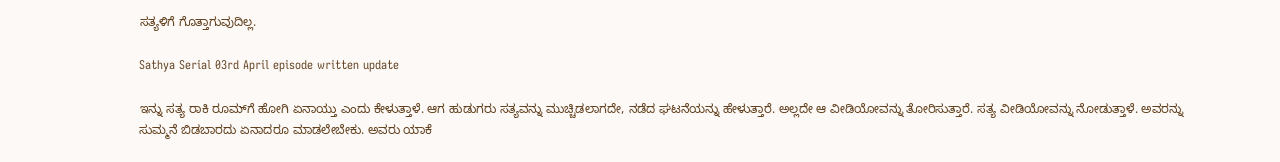ಸತ್ಯಳಿಗೆ ಗೊತ್ತಾಗುವುದಿಲ್ಲ.

Sathya Serial 03rd April episode written update

ಇನ್ನು ಸತ್ಯ ರಾಕಿ ರೂಮ್‌ಗೆ ಹೋಗಿ ಏನಾಯ್ತು ಎಂದು ಕೇಳುತ್ತಾಳೆ. ಆಗ ಹುಡುಗರು ಸತ್ಯವನ್ನು ಮುಚ್ಚಿಡಲಾಗದೇ, ನಡೆದ ಘಟನೆಯನ್ನು ಹೇಳುತ್ತಾರೆ. ಅಲ್ಲದೇ ಆ ವೀಡಿಯೋವನ್ನು ತೋರಿಸುತ್ತಾರೆ. ಸತ್ಯ ವೀಡಿಯೋವನ್ನು ನೋಡುತ್ತಾಳೆ. ಅವರನ್ನು ಸುಮ್ಮನೆ ಬಿಡಬಾರದು ಏನಾದರೂ ಮಾಡಲೇಬೇಕು. ಅವರು ಯಾಕೆ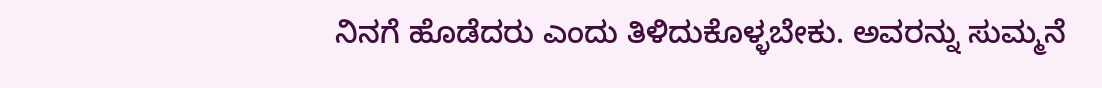ನಿನಗೆ ಹೊಡೆದರು ಎಂದು ತಿಳಿದುಕೊಳ್ಳಬೇಕು. ಅವರನ್ನು ಸುಮ್ಮನೆ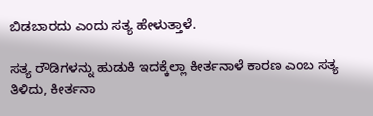ಬಿಡಬಾರದು ಎಂದು ಸತ್ಯ ಹೇಳುತ್ತಾಳೆ.

ಸತ್ಯ ರೌಡಿಗಳನ್ನು ಹುಡುಕಿ ಇದಕ್ಕೆಲ್ಲಾ ಕೀರ್ತನಾಳೆ ಕಾರಣ ಎಂಬ ಸತ್ಯ ತಿಳಿದು, ಕೀರ್ತನಾ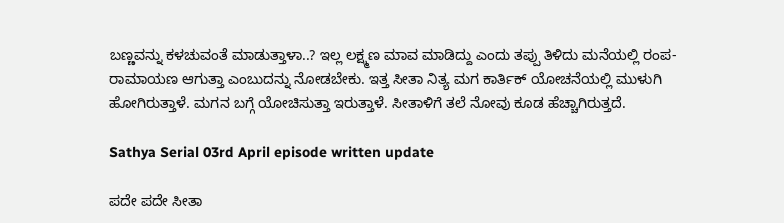ಬಣ್ಣವನ್ನು ಕಳಚುವಂತೆ ಮಾಡುತ್ತಾಳಾ..? ಇಲ್ಲ ಲಕ್ಷ್ಮಣ ಮಾವ ಮಾಡಿದ್ದು ಎಂದು ತಪ್ಪು ತಿಳಿದು ಮನೆಯಲ್ಲಿ ರಂಪ-ರಾಮಾಯಣ ಆಗುತ್ತಾ ಎಂಬುದನ್ನು ನೋಡಬೇಕು. ಇತ್ತ ಸೀತಾ ನಿತ್ಯ ಮಗ ಕಾರ್ತಿಕ್ ಯೋಚನೆಯಲ್ಲಿ ಮುಳುಗಿ ಹೋಗಿರುತ್ತಾಳೆ. ಮಗನ ಬಗ್ಗೆ ಯೋಚಿಸುತ್ತಾ ಇರುತ್ತಾಳೆ. ಸೀತಾಳಿಗೆ ತಲೆ ನೋವು ಕೂಡ ಹೆಚ್ಚಾಗಿರುತ್ತದೆ.

Sathya Serial 03rd April episode written update

ಪದೇ ಪದೇ ಸೀತಾ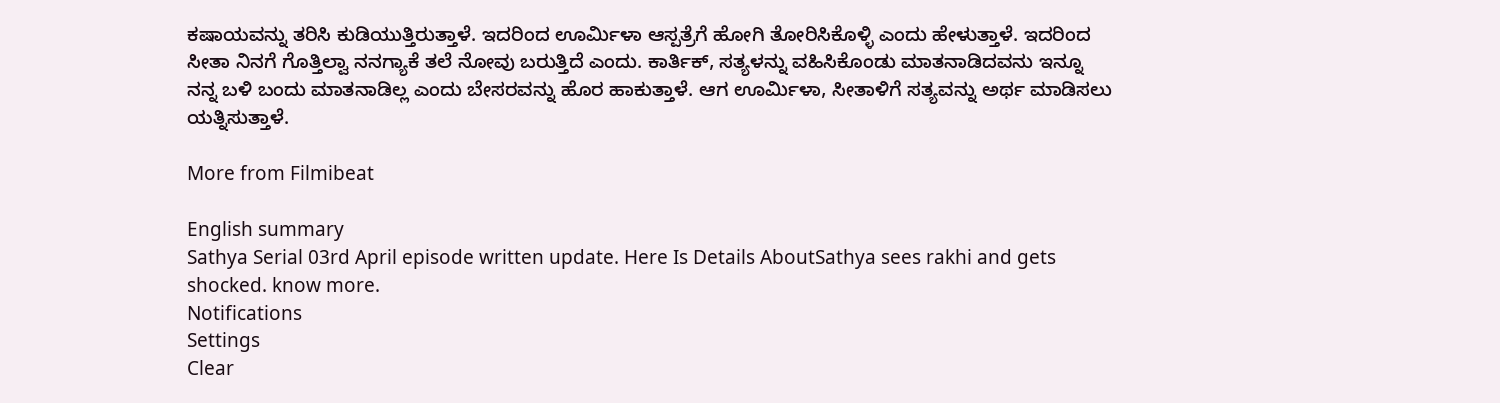ಕಷಾಯವನ್ನು ತರಿಸಿ ಕುಡಿಯುತ್ತಿರುತ್ತಾಳೆ. ಇದರಿಂದ ಊರ್ಮಿಳಾ ಆಸ್ಪತ್ರೆಗೆ ಹೋಗಿ ತೋರಿಸಿಕೊಳ್ಳಿ ಎಂದು ಹೇಳುತ್ತಾಳೆ. ಇದರಿಂದ ಸೀತಾ ನಿನಗೆ ಗೊತ್ತಿಲ್ವಾ ನನಗ್ಯಾಕೆ ತಲೆ ನೋವು ಬರುತ್ತಿದೆ ಎಂದು. ಕಾರ್ತಿಕ್, ಸತ್ಯಳನ್ನು ವಹಿಸಿಕೊಂಡು ಮಾತನಾಡಿದವನು ಇನ್ನೂ ನನ್ನ ಬಳಿ ಬಂದು ಮಾತನಾಡಿಲ್ಲ ಎಂದು ಬೇಸರವನ್ನು ಹೊರ ಹಾಕುತ್ತಾಳೆ. ಆಗ ಊರ್ಮಿಳಾ, ಸೀತಾಳಿಗೆ ಸತ್ಯವನ್ನು ಅರ್ಥ ಮಾಡಿಸಲು ಯತ್ನಿಸುತ್ತಾಳೆ.

More from Filmibeat

English summary
Sathya Serial 03rd April episode written update. Here Is Details AboutSathya sees rakhi and gets shocked. know more.
Notifications
Settings
Clear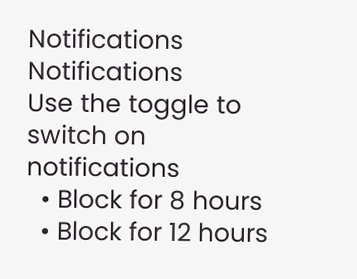Notifications
Notifications
Use the toggle to switch on notifications
  • Block for 8 hours
  • Block for 12 hours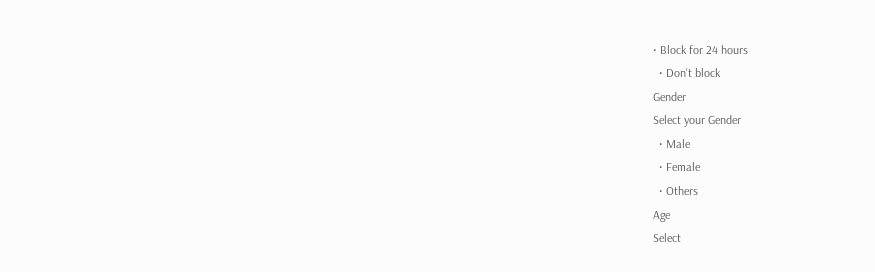• Block for 24 hours
  • Don't block
Gender
Select your Gender
  • Male
  • Female
  • Others
Age
Select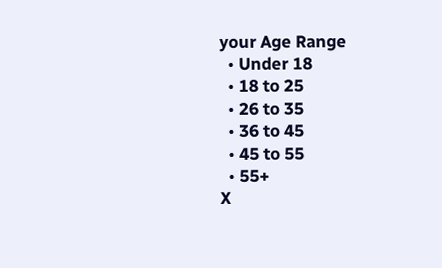your Age Range
  • Under 18
  • 18 to 25
  • 26 to 35
  • 36 to 45
  • 45 to 55
  • 55+
X